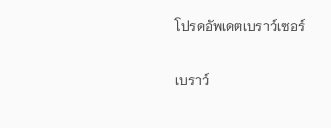โปรดอัพเดตเบราว์เซอร์

เบราว์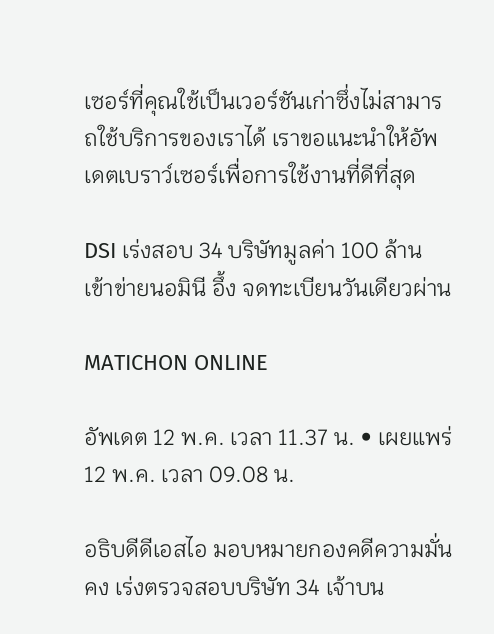เซอร์ที่คุณใช้เป็นเวอร์ชันเก่าซึ่งไม่สามารถใช้บริการของเราได้ เราขอแนะนำให้อัพเดตเบราว์เซอร์เพื่อการใช้งานที่ดีที่สุด

DSI เร่งสอบ 34 บริษัทมูลค่า 100 ล้าน เข้าข่ายนอมินี อึ้ง จดทะเบียนวันเดียวผ่าน

MATICHON ONLINE

อัพเดต 12 พ.ค. เวลา 11.37 น. • เผยแพร่ 12 พ.ค. เวลา 09.08 น.

อธิบดีดีเอสไอ มอบหมายกองคดีความมั่นคง เร่งตรวจสอบบริษัท 34 เจ้าบน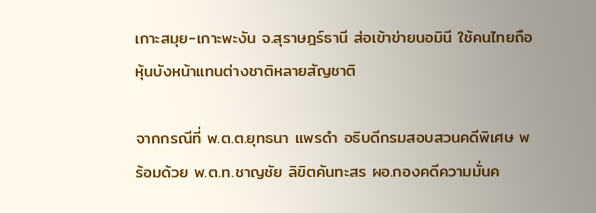เกาะสมุย-เกาะพะงัน จ.สุราษฎร์ธานี ส่อเข้าข่ายนอมินี ใช้คนไทยถือหุ้นบังหน้าแทนต่างชาติหลายสัญชาติ

จากกรณีที่ พ.ต.ต.ยุทธนา แพรดำ อธิบดีกรมสอบสวนคดีพิเศษ พร้อมด้วย พ.ต.ท.ชาญชัย ลิขิตคันทะสร ผอ.กองคดีความมั่นค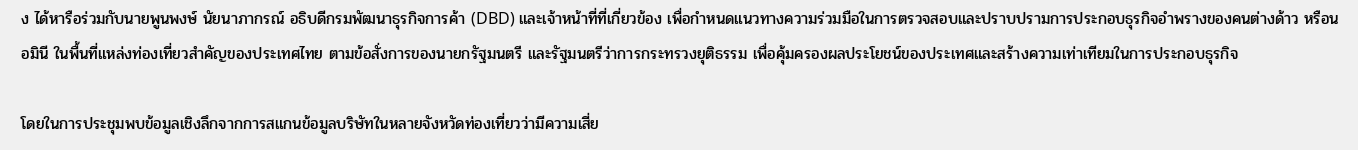ง ได้หารือร่วมกับนายพูนพงษ์ นัยนาภากรณ์ อธิบดีกรมพัฒนาธุรกิจการค้า (DBD) และเจ้าหน้าที่ที่เกี่ยวข้อง เพื่อกำหนดแนวทางความร่วมมือในการตรวจสอบและปราบปรามการประกอบธุรกิจอำพรางของคนต่างด้าว หรือนอมินี ในพื้นที่แหล่งท่องเที่ยวสำคัญของประเทศไทย ตามข้อสั่งการของนายกรัฐมนตรี และรัฐมนตรีว่าการกระทรวงยุติธรรม เพื่อคุ้มครองผลประโยชน์ของประเทศและสร้างความเท่าเทียมในการประกอบธุรกิจ

โดยในการประชุมพบข้อมูลเชิงลึกจากการสแกนข้อมูลบริษัทในหลายจังหวัดท่องเที่ยวว่ามีความเสี่ย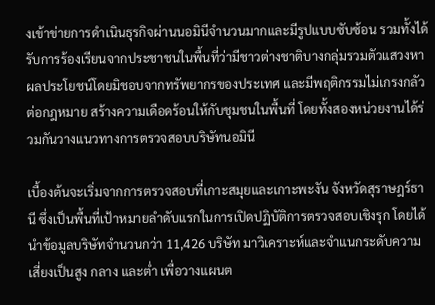งเข้าข่ายการดำเนินธุรกิจผ่านนอมินีจำนวนมากและมีรูปแบบซับซ้อน รวมทั้งได้รับการร้องเรียนจากประชาชนในพื้นที่ว่ามีชาวต่างชาติบางกลุ่มรวมตัวแสวงหาผลประโยชน์โดยมิชอบจากทรัพยากรของประเทศ และมีพฤติกรรมไม่เกรงกลัวต่อกฎหมาย สร้างความเดือดร้อนให้กับชุมชนในพื้นที่ โดยทั้งสองหน่วยงานได้ร่วมกันวางแนวทางการตรวจสอบบริษัทนอมินี

เบื้องต้นจะเริ่มจากการตรวจสอบที่เกาะสมุยและเกาะพะงัน จังหวัดสุราษฎร์ธานี ซึ่งเป็นพื้นที่เป้าหมายลำดับแรกในการเปิดปฏิบัติการตรวจสอบเชิงรุก โดยได้นำข้อมูลบริษัทจำนวนกว่า 11,426 บริษัท มาวิเคราะห์และจำแนกระดับความเสี่ยงเป็นสูง กลาง และต่ำ เพื่อวางแผนต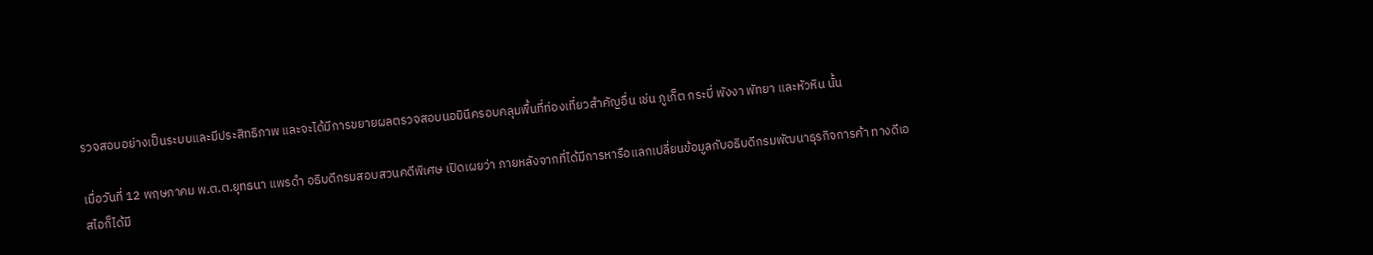รวจสอบอย่างเป็นระบบและมีประสิทธิภาพ และจะได้มีการขยายผลตรวจสอบนอมินีครอบคลุมพื้นที่ท่องเที่ยวสำคัญอื่น เช่น ภูเก็ต กระบี่ พังงา พัทยา และหัวหิน นั้น

เมื่อวันที่ 12 พฤษภาคม พ.ต.ต.ยุทธนา แพรดำ อธิบดีกรมสอบสวนคดีพิเศษ เปิดเผยว่า ภายหลังจากที่ได้มีการหารือแลกเปลี่ยนข้อมูลกับอธิบดีกรมพัฒนาธุรกิจการค้า ทางดีเอสไอก็ได้มี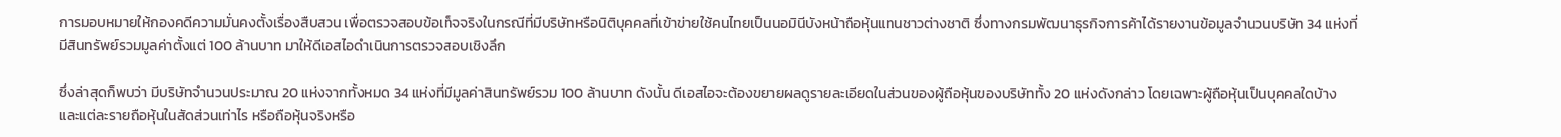การมอบหมายให้กองคดีความมั่นคงตั้งเรื่องสืบสวน เพื่อตรวจสอบข้อเท็จจริงในกรณีที่มีบริษัทหรือนิติบุคคลที่เข้าข่ายใช้คนไทยเป็นนอมินีบังหน้าถือหุ้นแทนชาวต่างชาติ ซึ่งทางกรมพัฒนาธุรกิจการค้าได้รายงานข้อมูลจำนวนบริษัท 34 แห่งที่มีสินทรัพย์รวมมูลค่าตั้งแต่ 100 ล้านบาท มาให้ดีเอสไอดำเนินการตรวจสอบเชิงลึก

ซึ่งล่าสุดก็พบว่า มีบริษัทจำนวนประมาณ 20 แห่งจากทั้งหมด 34 แห่งที่มีมูลค่าสินทรัพย์รวม 100 ล้านบาท ดังนั้น ดีเอสไอจะต้องขยายผลดูรายละเอียดในส่วนของผู้ถือหุ้นของบริษัททั้ง 20 แห่งดังกล่าว โดยเฉพาะผู้ถือหุ้นเป็นบุคคลใดบ้าง และแต่ละรายถือหุ้นในสัดส่วนเท่าไร หรือถือหุ้นจริงหรือ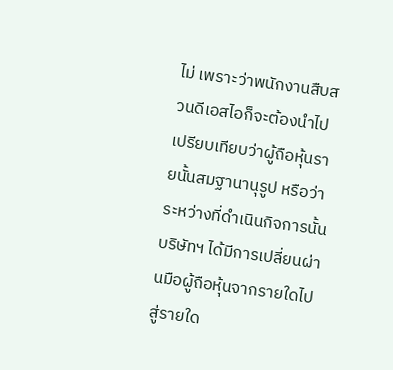ไม่ เพราะว่าพนักงานสืบสวนดีเอสไอก็จะต้องนำไปเปรียบเทียบว่าผู้ถือหุ้นรายนั้นสมฐานานุรูป หรือว่าระหว่างที่ดำเนินกิจการนั้น บริษัทฯ ได้มีการเปลี่ยนผ่านมือผู้ถือหุ้นจากรายใดไปสู่รายใด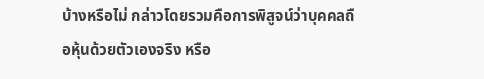บ้างหรือไม่ กล่าวโดยรวมคือการพิสูจน์ว่าบุคคลถือหุ้นด้วยตัวเองจริง หรือ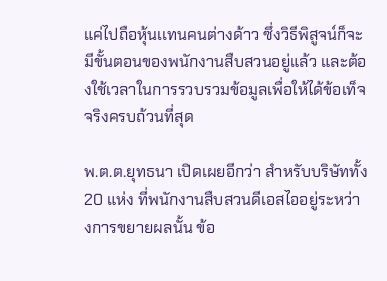แค่ไปถือหุ้นเเทนคนต่างด้าว ซึ่งวิธีพิสูจน์ก็จะมีขั้นตอนของพนักงานสืบสวนอยู่แล้ว และต้องใช้เวลาในการรวบรวมข้อมูลเพื่อให้ได้ข้อเท็จจริงครบถ้วนที่สุด

พ.ต.ต.ยุทธนา เปิดเผยอีกว่า สำหรับบริษัททั้ง 20 แห่ง ที่พนักงานสืบสวนดีเอสไออยู่ระหว่างการขยายผลนั้น ข้อ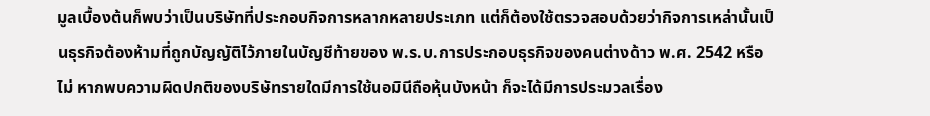มูลเบื้องต้นก็พบว่าเป็นบริษัทที่ประกอบกิจการหลากหลายประเภท แต่ก็ต้องใช้ตรวจสอบด้วยว่ากิจการเหล่านั้นเป็นธุรกิจต้องห้ามที่ถูกบัญญัติไว้ภายในบัญชีท้ายของ พ.ร.บ.การประกอบธุรกิจของคนต่างด้าว พ.ศ. 2542 หรือไม่ หากพบความผิดปกติของบริษัทรายใดมีการใช้นอมินีถือหุ้นบังหน้า ก็จะได้มีการประมวลเรื่อง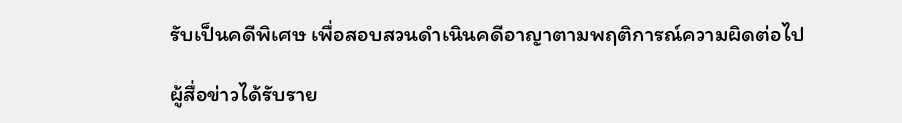รับเป็นคดีพิเศษ เพื่อสอบสวนดำเนินคดีอาญาตามพฤติการณ์ความผิดต่อไป

ผู้สื่อข่าวได้รับราย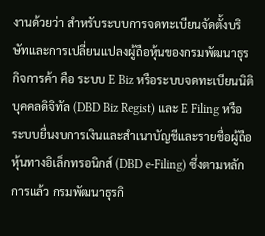งานด้วยว่า สำหรับระบบการจดทะเบียนจัดตั้งบริษัทและการเปลี่ยนแปลงผู้ถือหุ้นของกรมพัฒนาธุรกิจการค้า คือ ระบบ E Biz หรือระบบจดทะเบียนนิติบุคคลดิจิทัล (DBD Biz Regist) และ E Filing หรือระบบยื่นงบการเงินและสำเนาบัญชีและรายชื่อผู้ถือหุ้นทางอิเล็กทรอนิกส์ (DBD e-Filing) ซึ่งตามหลักการแล้ว กรมพัฒนาธุรกิ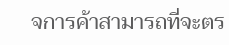จการค้าสามารถที่จะตร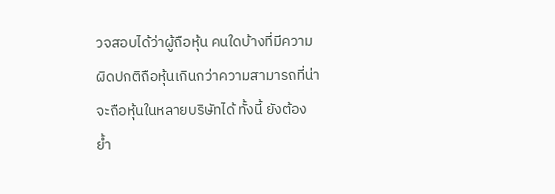วจสอบได้ว่าผู้ถือหุ้น คนใดบ้างที่มีความผิดปกติถือหุ้นเกินกว่าความสามารถที่น่าจะถือหุ้นในหลายบริษัทได้ ทั้งนี้ ยังต้องย้ำ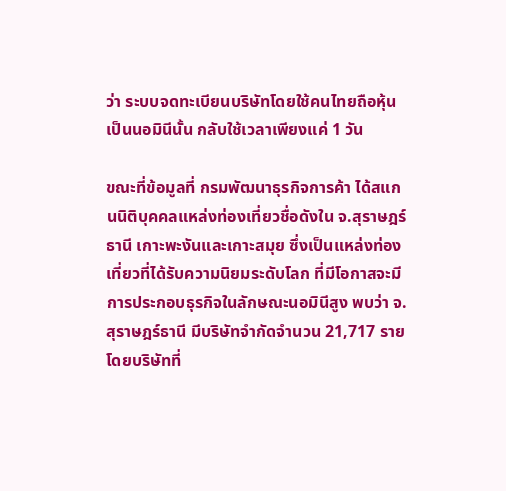ว่า ระบบจดทะเบียนบริษัทโดยใช้คนไทยถือหุ้นเป็นนอมินีนั้น กลับใช้เวลาเพียงแค่ 1 วัน

ขณะที่ข้อมูลที่ กรมพัฒนาธุรกิจการค้า ได้สแกนนิติบุคคลแหล่งท่องเที่ยวชื่อดังใน จ.สุราษฎร์ธานี เกาะพะงันและเกาะสมุย ซึ่งเป็นแหล่งท่องเที่ยวที่ได้รับความนิยมระดับโลก ที่มีโอกาสจะมีการประกอบธุรกิจในลักษณะนอมินีสูง พบว่า จ.สุราษฎร์ธานี มีบริษัทจำกัดจำนวน 21,717 ราย โดยบริษัทที่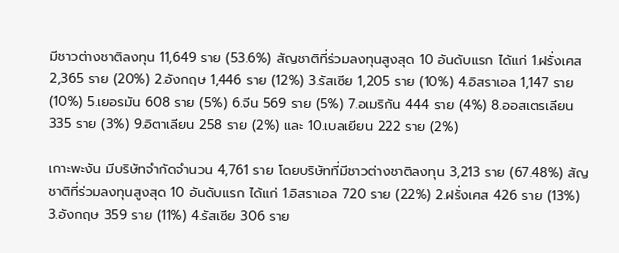มีชาวต่างชาติลงทุน 11,649 ราย (53.6%) สัญชาติที่ร่วมลงทุนสูงสุด 10 อันดับแรก ได้แก่ 1.ฝรั่งเศส 2,365 ราย (20%) 2.อังกฤษ 1,446 ราย (12%) 3.รัสเซีย 1,205 ราย (10%) 4.อิสราเอล 1,147 ราย (10%) 5.เยอรมัน 608 ราย (5%) 6.จีน 569 ราย (5%) 7.อเมริกัน 444 ราย (4%) 8.ออสเตรเลียน 335 ราย (3%) 9.อิตาเลียน 258 ราย (2%) และ 10.เบลเยียน 222 ราย (2%)

เกาะพะงัน มีบริษัทจำกัดจำนวน 4,761 ราย โดยบริษัทที่มีชาวต่างชาติลงทุน 3,213 ราย (67.48%) สัญชาติที่ร่วมลงทุนสูงสุด 10 อันดับแรก ได้แก่ 1.อิสราเอล 720 ราย (22%) 2.ฝรั่งเศส 426 ราย (13%) 3.อังกฤษ 359 ราย (11%) 4.รัสเซีย 306 ราย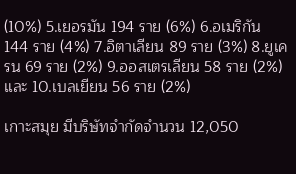(10%) 5.เยอรมัน 194 ราย (6%) 6.อเมริกัน 144 ราย (4%) 7.อิตาเลียน 89 ราย (3%) 8.ยูเครน 69 ราย (2%) 9.ออสเตรเลียน 58 ราย (2%) และ 10.เบลเยียน 56 ราย (2%)

เกาะสมุย มีบริษัทจำกัดจำนวน 12,050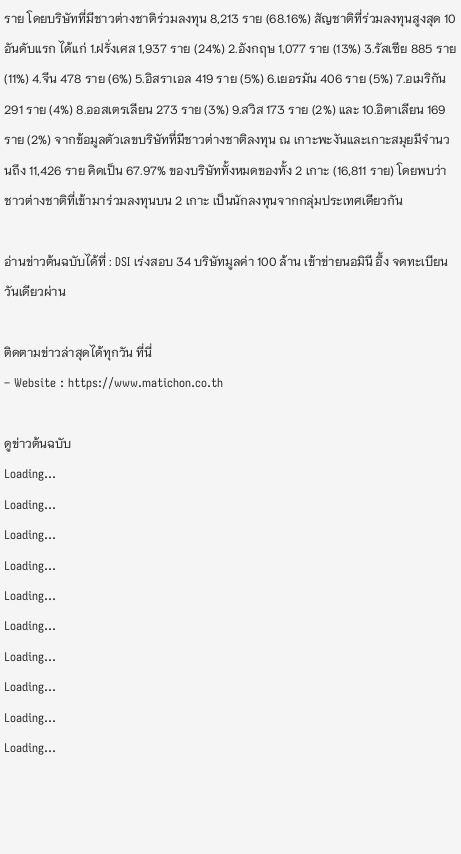ราย โดยบริษัทที่มีชาวต่างชาติร่วมลงทุน 8,213 ราย (68.16%) สัญชาติที่ร่วมลงทุนสูงสุด 10 อันดับแรก ได้แก่ 1.ฝรั่งเศส 1,937 ราย (24%) 2.อังกฤษ 1,077 ราย (13%) 3.รัสเซีย 885 ราย (11%) 4.จีน 478 ราย (6%) 5.อิสราเอล 419 ราย (5%) 6.เยอรมัน 406 ราย (5%) 7.อเมริกัน 291 ราย (4%) 8.ออสเตรเลียน 273 ราย (3%) 9.สวิส 173 ราย (2%) และ 10.อิตาเลียน 169 ราย (2%) จากข้อมูลตัวเลขบริษัทที่มีชาวต่างชาติลงทุน ณ เกาะพะงันและเกาะสมุยมีจำนวนถึง 11,426 ราย คิดเป็น 67.97% ของบริษัททั้งหมดของทั้ง 2 เกาะ (16,811 ราย) โดยพบว่าชาวต่างชาติที่เข้ามาร่วมลงทุนบน 2 เกาะ เป็นนักลงทุนจากกลุ่มประเทศเดียวกัน

อ่านข่าวต้นฉบับได้ที่ : DSI เร่งสอบ 34 บริษัทมูลค่า 100 ล้าน เข้าข่ายนอมินี อึ้ง จดทะเบียนวันเดียวผ่าน

ติดตามข่าวล่าสุดได้ทุกวัน ที่นี่
– Website : https://www.matichon.co.th

ดูข่าวต้นฉบับ
Loading...
Loading...
Loading...
Loading...
Loading...
Loading...
Loading...
Loading...
Loading...
Loading...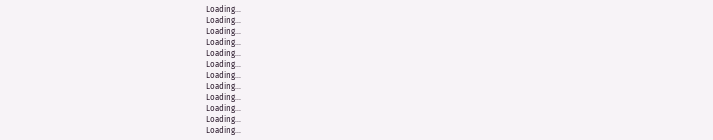Loading...
Loading...
Loading...
Loading...
Loading...
Loading...
Loading...
Loading...
Loading...
Loading...
Loading...
Loading...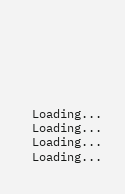Loading...
Loading...
Loading...
Loading...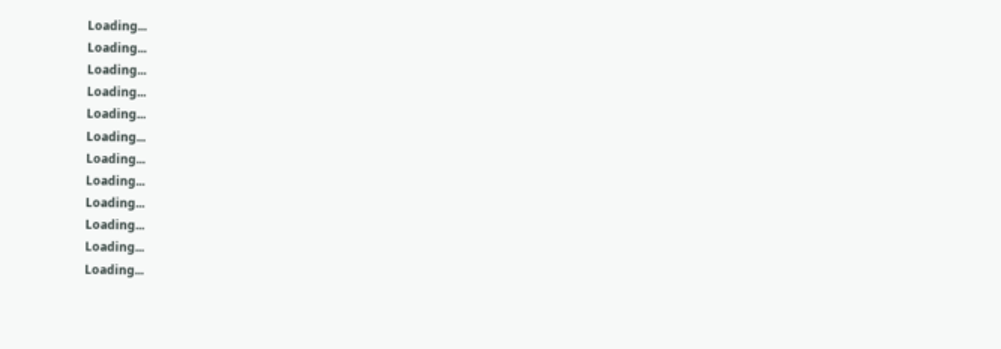Loading...
Loading...
Loading...
Loading...
Loading...
Loading...
Loading...
Loading...
Loading...
Loading...
Loading...
Loading...